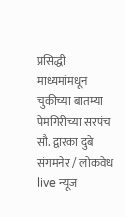प्रसिद्धी माध्यमांमधून चुकीच्या बातम्या
पेमगिरीच्या सरपंच सौ. द्वारका दुबे
संगमनेर / लोकवेध live न्यूज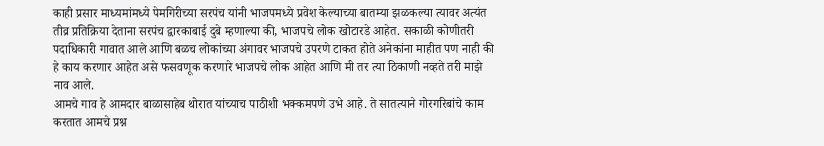काही प्रसार माध्यमांमध्ये पेमगिरीच्या सरपंच यांनी भाजपमध्ये प्रवेश केल्याच्या बातम्या झळकल्या त्यावर अत्यंत तीव्र प्रतिक्रिया देताना सरपंच द्वारकाबाई दुबे म्हणाल्या की, भाजपचे लोक खोटारडे आहेत. सकाळी कोणीतरी पदाधिकारी गावात आले आणि बळच लोकांच्या अंगावर भाजपचे उपरणे टाकत होते अनेकांना माहीत पण नाही की हे काय करणार आहेत असे फसवणूक करणारे भाजपचे लोक आहेत आणि मी तर त्या ठिकाणी नव्हते तरी माझे नाव आले.
आमचे गाव हे आमदार बाळासाहेब थोरात यांच्याच पाठीशी भक्कमपणे उभे आहे. ते सातत्याने गोरगरिबांचे काम करतात आमचे प्रश्न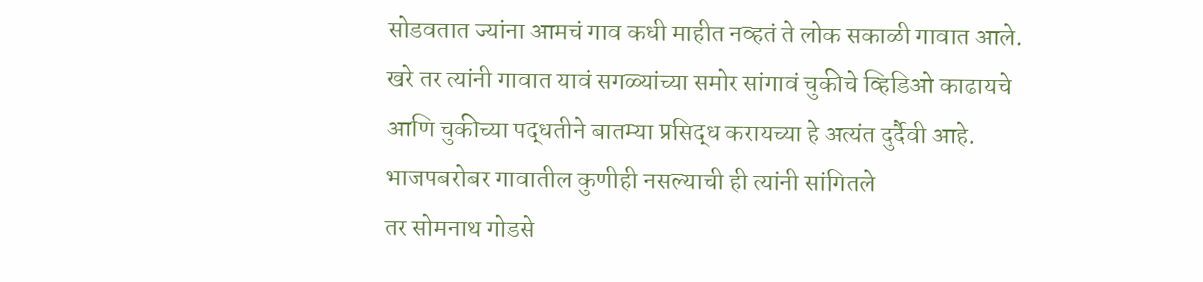सोडवतात ज्यांना आमचं गाव कधी माहीत नव्हतं ते लोक सकाळी गावात आले. खरे तर त्यांनी गावात यावं सगळ्यांच्या समोर सांगावं चुकीचे व्हिडिओ काढायचे आणि चुकीच्या पद्धतीने बातम्या प्रसिद्ध करायच्या हे अत्यंत दुर्दैवी आहे. भाजपबरोबर गावातील कुणीही नसल्याची ही त्यांनी सांगितले
तर सोमनाथ गोडसे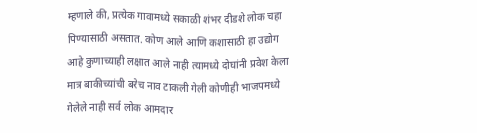म्हणाले की, प्रत्येक गावामध्ये सकाळी शंभर दीडशे लोक चहा पिण्यासाठी असतात. कोण आले आणि कशासाठी हा उद्योग आहे कुणाच्याही लक्षात आले नाही त्यामध्ये दोघांनी प्रवेश केला मात्र बाकीच्यांची बरेच नाव टाकली गेली कोणीही भाजपमध्ये गेलेले नाही सर्व लोक आमदार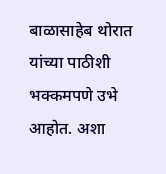बाळासाहेब थोरात यांच्या पाठीशी भक्कमपणे उभे आहोत. अशा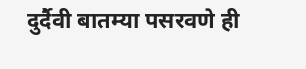दुर्दैवी बातम्या पसरवणे ही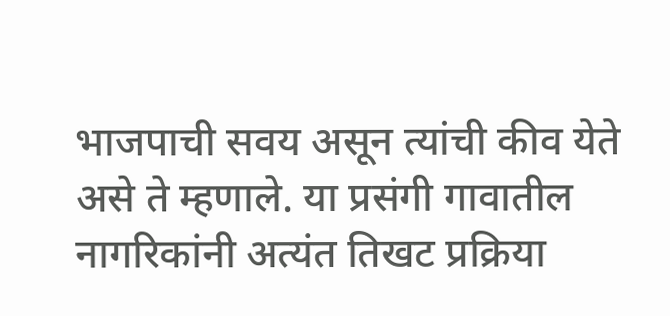भाजपाची सवय असून त्यांची कीव येते असे ते म्हणाले. या प्रसंगी गावातील नागरिकांनी अत्यंत तिखट प्रक्रिया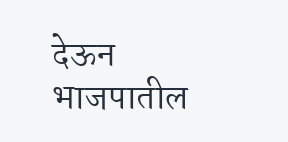देऊन भाजपातील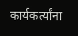कार्यकर्त्यांना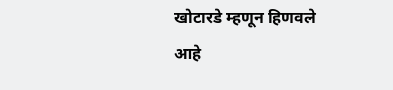खोटारडे म्हणून हिणवले आहे